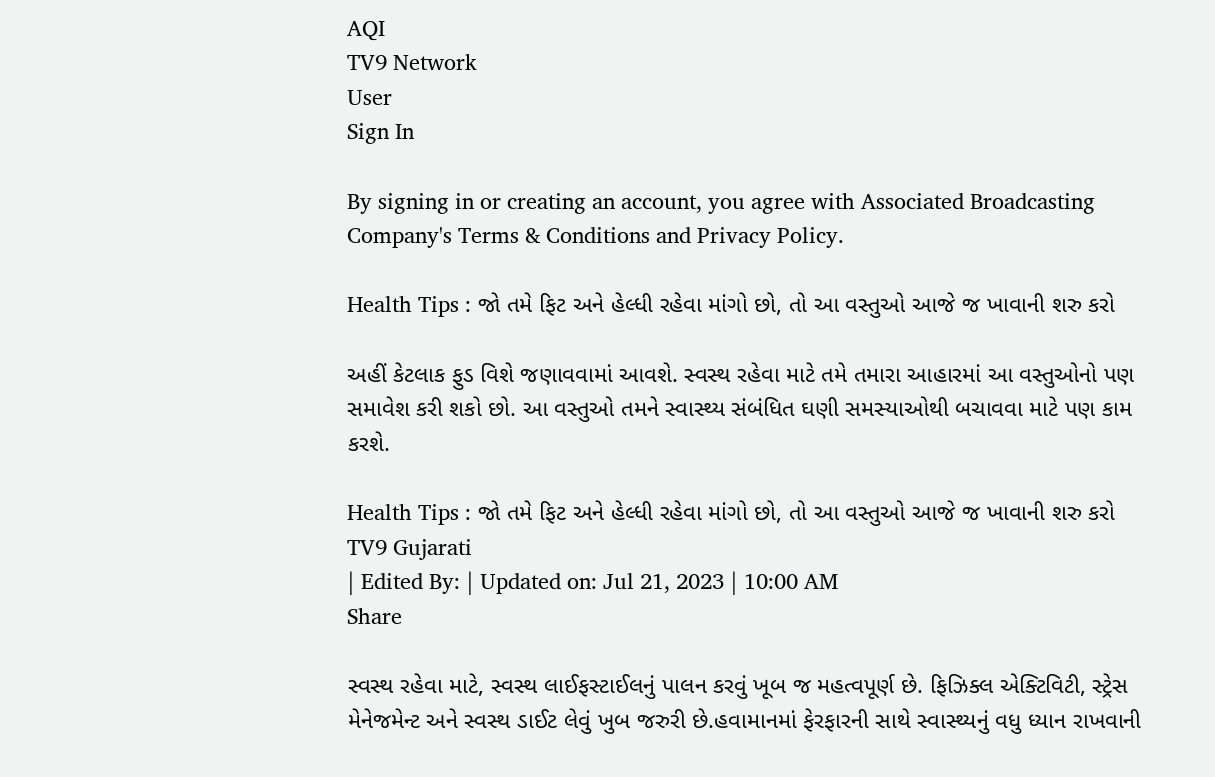AQI
TV9 Network
User
Sign In

By signing in or creating an account, you agree with Associated Broadcasting Company's Terms & Conditions and Privacy Policy.

Health Tips : જો તમે ફિટ અને હેલ્ધી રહેવા માંગો છો, તો આ વસ્તુઓ આજે જ ખાવાની શરુ કરો

અહીં કેટલાક ફુડ વિશે જણાવવામાં આવશે. સ્વસ્થ રહેવા માટે તમે તમારા આહારમાં આ વસ્તુઓનો પણ સમાવેશ કરી શકો છો. આ વસ્તુઓ તમને સ્વાસ્થ્ય સંબંધિત ઘણી સમસ્યાઓથી બચાવવા માટે પણ કામ કરશે.

Health Tips : જો તમે ફિટ અને હેલ્ધી રહેવા માંગો છો, તો આ વસ્તુઓ આજે જ ખાવાની શરુ કરો
TV9 Gujarati
| Edited By: | Updated on: Jul 21, 2023 | 10:00 AM
Share

સ્વસ્થ રહેવા માટે, સ્વસ્થ લાઈફસ્ટાઈલનું પાલન કરવું ખૂબ જ મહત્વપૂર્ણ છે. ફિઝિક્લ એક્ટિવિટી, સ્ટ્રેસ મેનેજમેન્ટ અને સ્વસ્થ ડાઈટ લેવું ખુબ જરુરી છે.હવામાનમાં ફેરફારની સાથે સ્વાસ્થ્યનું વધુ ધ્યાન રાખવાની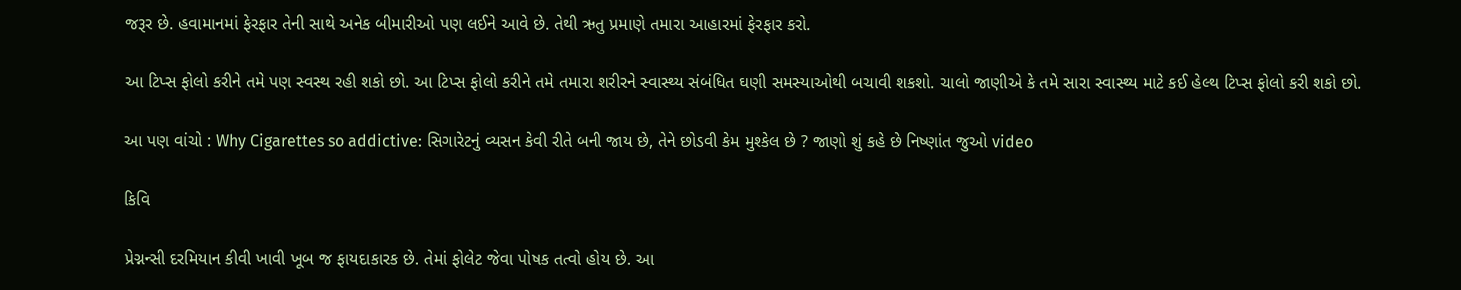જરૂર છે. હવામાનમાં ફેરફાર તેની સાથે અનેક બીમારીઓ પણ લઈને આવે છે. તેથી ઋતુ પ્રમાણે તમારા આહારમાં ફેરફાર કરો.

આ ટિપ્સ ફોલો કરીને તમે પણ સ્વસ્થ રહી શકો છો. આ ટિપ્સ ફોલો કરીને તમે તમારા શરીરને સ્વાસ્થ્ય સંબંધિત ઘણી સમસ્યાઓથી બચાવી શકશો. ચાલો જાણીએ કે તમે સારા સ્વાસ્થ્ય માટે કઈ હેલ્થ ટિપ્સ ફોલો કરી શકો છો.

આ પણ વાંચો : Why Cigarettes so addictive: સિગારેટનું વ્યસન કેવી રીતે બની જાય છે, તેને છોડવી કેમ મુશ્કેલ છે ? જાણો શું કહે છે નિષ્ણાંત જુઓ video

કિવિ

પ્રેગ્નન્સી દરમિયાન કીવી ખાવી ખૂબ જ ફાયદાકારક છે. તેમાં ફોલેટ જેવા પોષક તત્વો હોય છે. આ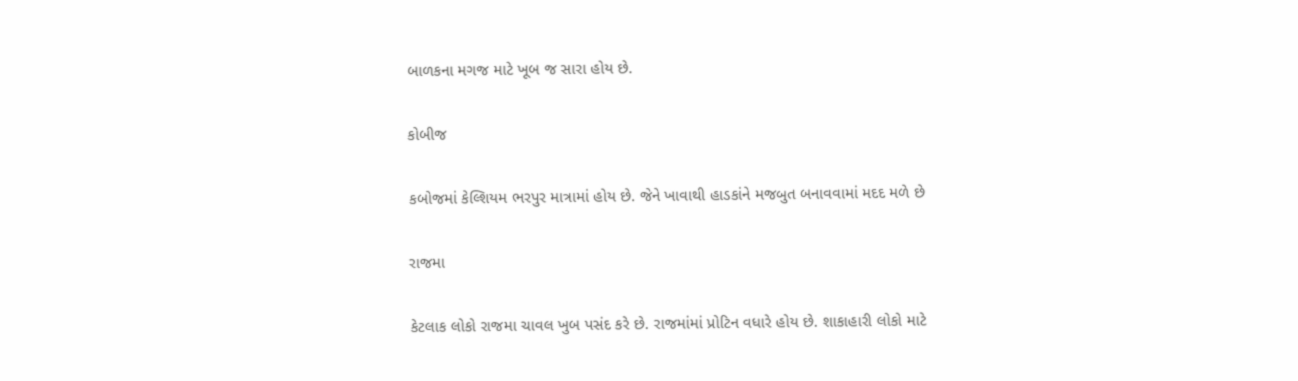બાળકના મગજ માટે ખૂબ જ સારા હોય છે.

કોબીજ

કબોજમાં કેલ્શિયમ ભરપુર માત્રામાં હોય છે. જેને ખાવાથી હાડકાંને મજબુત બનાવવામાં મદદ મળે છે

રાજમા

કેટલાક લોકો રાજમા ચાવલ ખુબ પસંદ કરે છે. રાજમાંમાં પ્રોટિન વધારે હોય છે. શાકાહારી લોકો માટે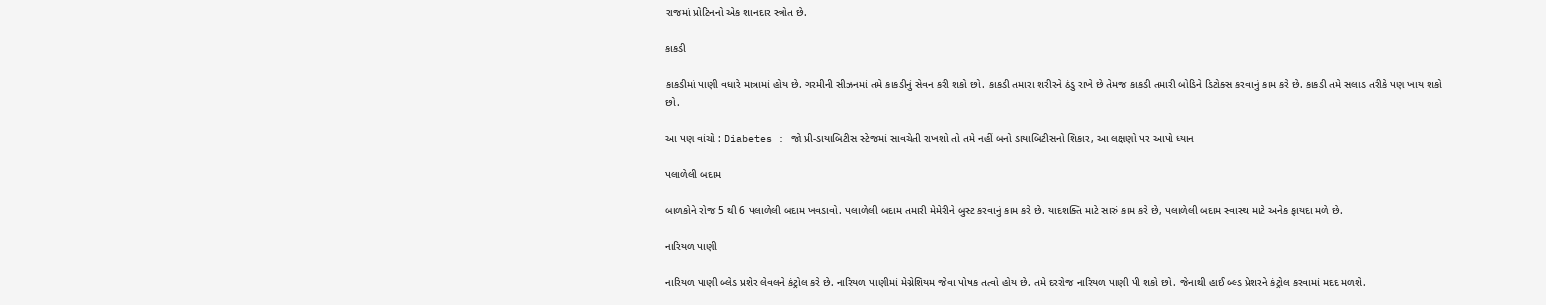રાજમાં પ્રોટિનનો એક શાનદાર સ્ત્રોત છે.

કાકડી

કાકડીમાં પાણી વધારે માત્રામાં હોય છે. ગરમીની સીઝનમાં તમે કાકડીનું સેવન કરી શકો છો. કાકડી તમારા શરીરને ઠંડુ રાખે છે તેમજ કાકડી તમારી બોડિને ડિટોક્સ કરવાનું કામ કરે છે. કાકડી તમે સલાડ તરીકે પણ ખાય શકો છો.

આ પણ વાંચો : Diabetes : જો પ્રી-ડાયાબિટીસ સ્ટેજમાં સાવચેતી રાખશો તો તમે નહીં બનો ડાયાબિટીસનો શિકાર, આ લક્ષણો પર આપો ધ્યાન

પલાળેલી બદામ

બાળકોને રોજ 5 થી 6 પલાળેલી બદામ ખવડાવો. પલાળેલી બદામ તમારી મેમેરીને બુસ્ટ કરવાનું કામ કરે છે. યાદશક્તિ માટે સારું કામ કરે છે, પલાળેલી બદામ સ્વાસ્થ માટે અનેક ફાયદા મળે છે.

નારિયળ પાણી

નારિયળ પાણી બ્લેડ પ્રશેર લેવલને કંટ્રોલ કરે છે. નારિયળ પાણીમાં મેગ્નેશિયમ જેવા પોષક તત્વો હોય છે. તમે દરરોજ નારિયળ પાણી પી શકો છો. જેનાથી હાઈ બ્લ્ડ પ્રેશરને કંટ્રોલ કરવામાં મદદ મળશે.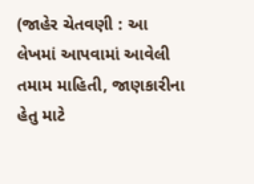(જાહેર ચેતવણી : આ લેખમાં આપવામાં આવેલી તમામ માહિતી, જાણકારીના હેતુ માટે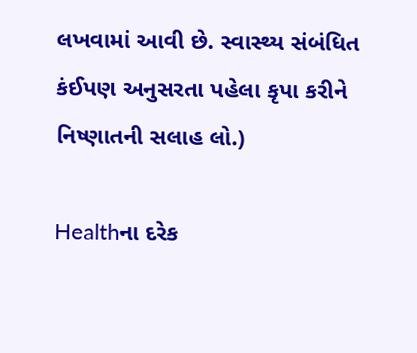લખવામાં આવી છે. સ્વાસ્થ્ય સંબંધિત કંઈપણ અનુસરતા પહેલા કૃપા કરીને નિષ્ણાતની સલાહ લો.)

Healthના દરેક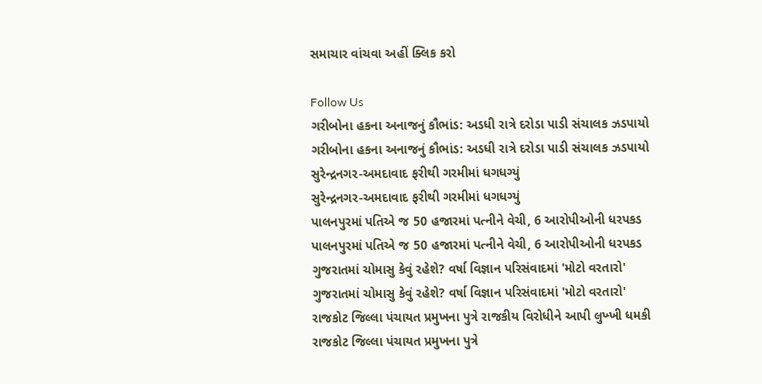સમાચાર વાંચવા અહીં ક્લિક કરો

Follow Us
ગરીબોના હકના અનાજનું કૌભાંડ: અડધી રાત્રે દરોડા પાડી સંચાલક ઝડપાયો
ગરીબોના હકના અનાજનું કૌભાંડ: અડધી રાત્રે દરોડા પાડી સંચાલક ઝડપાયો
સુરેન્દ્રનગર-અમદાવાદ ફરીથી ગરમીમાં ધગધગ્યું
સુરેન્દ્રનગર-અમદાવાદ ફરીથી ગરમીમાં ધગધગ્યું
પાલનપુરમાં પતિએ જ 50 હજારમાં પત્નીને વેચી, 6 આરોપીઓની ધરપકડ
પાલનપુરમાં પતિએ જ 50 હજારમાં પત્નીને વેચી, 6 આરોપીઓની ધરપકડ
ગુજરાતમાં ચોમાસુ કેવું રહેશે? વર્ષા વિજ્ઞાન પરિસંવાદમાં 'મોટો વરતારો'
ગુજરાતમાં ચોમાસુ કેવું રહેશે? વર્ષા વિજ્ઞાન પરિસંવાદમાં 'મોટો વરતારો'
રાજકોટ જિલ્લા પંચાયત પ્રમુખના પુત્રે રાજકીય વિરોધીને આપી લુખ્ખી ધમકી
રાજકોટ જિલ્લા પંચાયત પ્રમુખના પુત્રે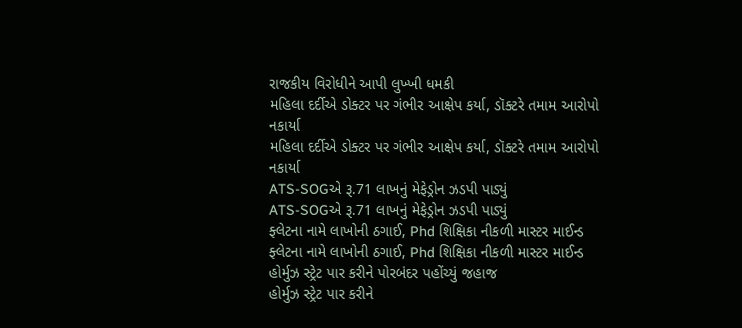રાજકીય વિરોધીને આપી લુખ્ખી ધમકી
મહિલા દર્દીએ ડોક્ટર પર ગંભીર આક્ષેપ કર્યા, ડૉક્ટરે તમામ આરોપો નકાર્યા
મહિલા દર્દીએ ડોક્ટર પર ગંભીર આક્ષેપ કર્યા, ડૉક્ટરે તમામ આરોપો નકાર્યા
ATS-SOGએ રૂ.71 લાખનું મેફેડ્રોન ઝડપી પાડ્યું
ATS-SOGએ રૂ.71 લાખનું મેફેડ્રોન ઝડપી પાડ્યું
ફ્લેટના નામે લાખોની ઠગાઈ, Phd શિક્ષિકા નીકળી માસ્ટર માઈન્ડ
ફ્લેટના નામે લાખોની ઠગાઈ, Phd શિક્ષિકા નીકળી માસ્ટર માઈન્ડ
હોર્મુઝ સ્ટ્રેટ પાર કરીને પોરબંદર પહોંચ્યું જહાજ
હોર્મુઝ સ્ટ્રેટ પાર કરીને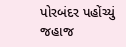પોરબંદર પહોંચ્યું જહાજ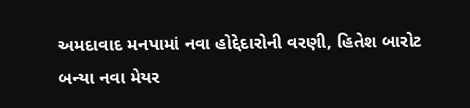અમદાવાદ મનપામાં નવા હોદ્દેદારોની વરણી, હિતેશ બારોટ બન્યા નવા મેયર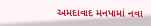અમદાવાદ મનપામાં નવા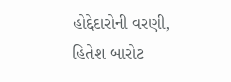હોદ્દેદારોની વરણી, હિતેશ બારોટ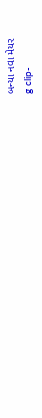બન્યા નવા મેયર
g clip-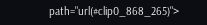path="url(#clip0_868_265)">